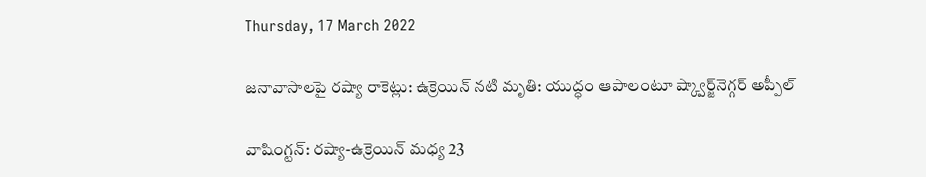Thursday, 17 March 2022

జనావాసాలపై రష్యా రాకెట్లు: ఉక్రెయిన్ నటి మృతి: యుద్ధం ఆపాలంటూ ష్క్వార్జ్‌నెగ్గర్ అప్పీల్

వాషింగ్టన్: రష్యా-ఉక్రెయిన్ మధ్య 23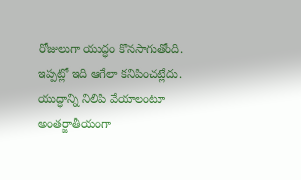రోజులుగా యుద్ధం కొనసాగుతోంది. ఇప్పట్లో ఇది ఆగేలా కనిపించట్లేదు. యుద్ధాన్ని నిలిపి వేయాలంటూ అంతర్జాతీయంగా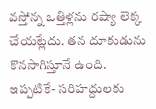వస్తోన్న ఒత్తిళ్లను రష్యా లెక్క చేయట్లేదు. తన దూకుడును కొనసాగిస్తూనే ఉంది. ఇప్పటికే- సరిహద్దులకు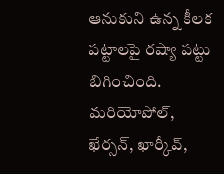ఆనుకుని ఉన్న కీలక పట్టాలపై రష్యా పట్టు బిగించింది. మరియోపోల్, ఖేర్సన్, ఖార్కీవ్,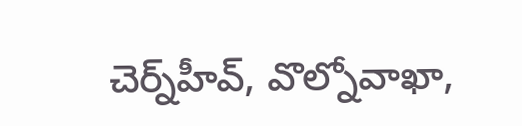చెర్న్‌హీవ్, వొల్నోవాఖా,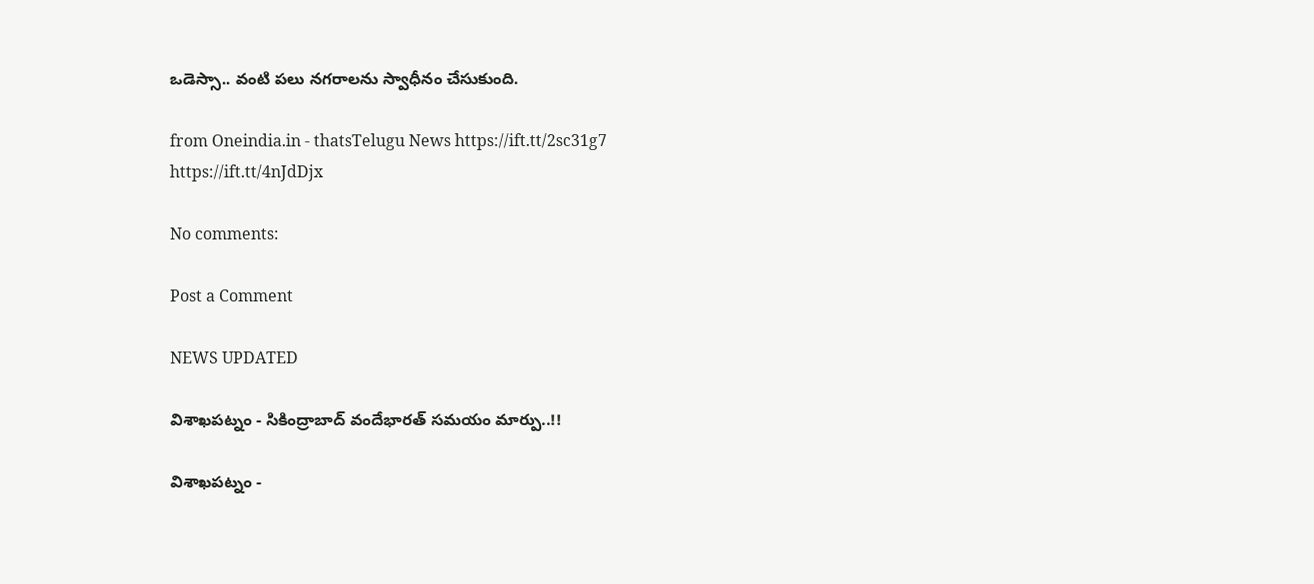ఒడెస్సా.. వంటి పలు నగరాలను స్వాధీనం చేసుకుంది.

from Oneindia.in - thatsTelugu News https://ift.tt/2sc31g7
https://ift.tt/4nJdDjx

No comments:

Post a Comment

NEWS UPDATED

విశాఖపట్నం - సికింద్రాబాద్ వందేభారత్ సమయం మార్పు..!!

విశాఖపట్నం -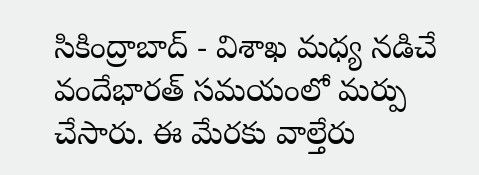సికింద్రాబాద్ - విశాఖ మధ్య నడిచే వందేభారత్ సమయంలో మర్పు చేసారు. ఈ మేరకు వాల్తేరు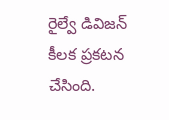రైల్వే డివిజన్ కీలక ప్రకటన చేసింది.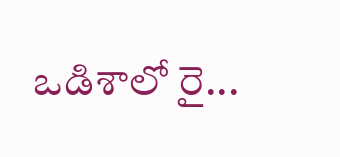ఒడిశాలో రై...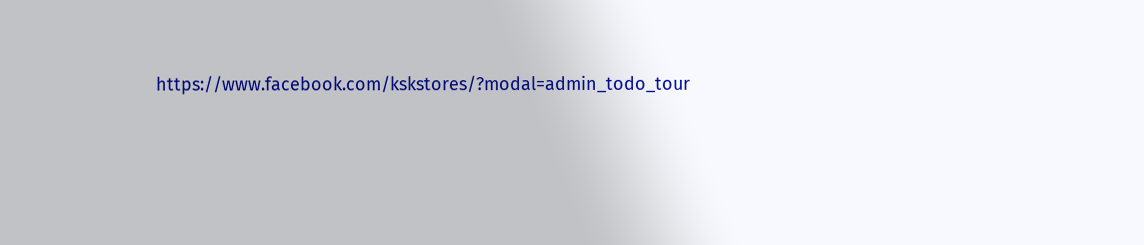https://www.facebook.com/kskstores/?modal=admin_todo_tour